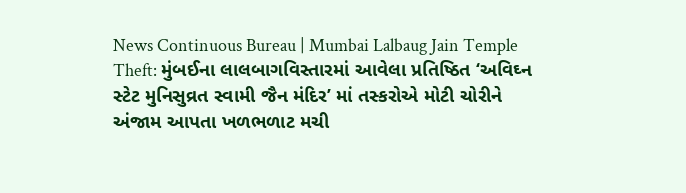News Continuous Bureau | Mumbai Lalbaug Jain Temple Theft: મુંબઈના લાલબાગવિસ્તારમાં આવેલા પ્રતિષ્ઠિત ‘અવિઘ્ન સ્ટેટ મુનિસુવ્રત સ્વામી જૈન મંદિર’ માં તસ્કરોએ મોટી ચોરીને અંજામ આપતા ખળભળાટ મચી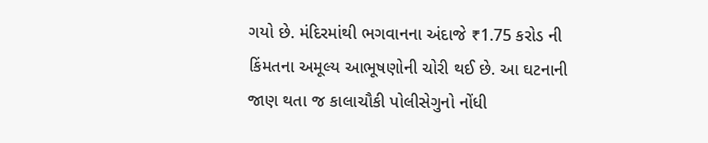ગયો છે. મંદિરમાંથી ભગવાનના અંદાજે ₹1.75 કરોડ ની કિંમતના અમૂલ્ય આભૂષણોની ચોરી થઈ છે. આ ઘટનાની જાણ થતા જ કાલાચૌકી પોલીસેગુનો નોંધી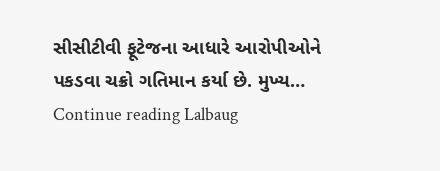સીસીટીવી ફૂટેજના આધારે આરોપીઓને પકડવા ચક્રો ગતિમાન કર્યા છે. મુખ્ય… Continue reading Lalbaug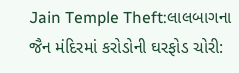Jain Temple Theft:લાલબાગના જૈન મંદિરમાં કરોડોની ઘરફોડ ચોરી: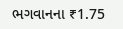ભગવાનના ₹1.75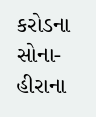કરોડના સોના-હીરાના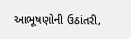આભૂષણોની ઉઠાંતરી,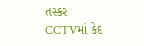તસ્કર CCTVમાં કેદ